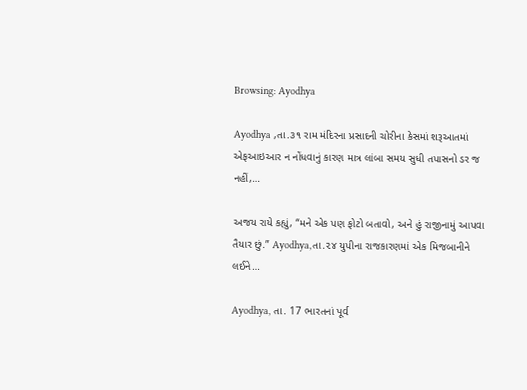Browsing: Ayodhya

Ayodhya ,તા.૩૧ રામ મંદિરના પ્રસાદની ચોરીના કેસમાં શરૂઆતમાં એફઆઇઆર ન નોંધવાનું કારણ માત્ર લાંબા સમય સુધી તપાસનો ડર જ નહીં,…

અજય રાયે કહ્યું, “મને એક પણ ફોટો બતાવો, અને હું રાજીનામું આપવા તૈયાર છું.” Ayodhya,તા.૨૪ યુપીના રાજકારણમાં એક મિજબાનીને લઈને…

Ayodhya, તા. 17 ભારતનાં પૂર્વ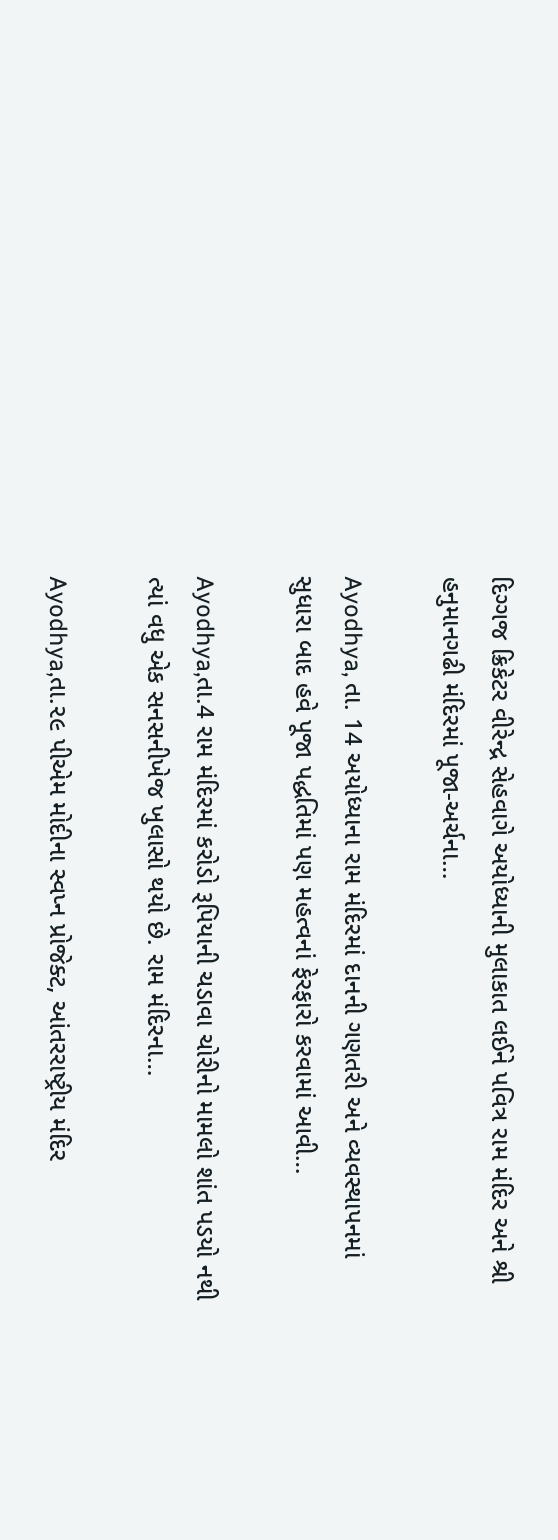દિગ્ગજ ક્રિકેટર વીરેન્દ્ર સેહવાગે અયોધ્યાની મુલાકાત લઈને પવિત્ર રામ મંદિર અને શ્રી હનુમાનગઢી મંદિરમાં પૂજા-અર્ચના…

Ayodhya, તા. 14 અયોધ્યાના રામ મંદિરમાં દાનની ગણતરી અને વ્યવસ્થાપનમાં સુધારા બાદ હવે પૂજા પદ્ધતિમાં પણ મહત્વનાં ફેરફારો કરવામાં આવી…

Ayodhya,તા.4 રામ મંદિરમાં કરોડો રૂપિયાની ચડાવા ચોરીનો મામલો શાંત પડયો નથી ત્યાં વધુ એક સનસનીખેજ ખુલાસો થયો છે. રામ મંદિરના…

Ayodhya,તા.૨૯ પીએમ મોદીના સ્વપ્ન પ્રોજેક્ટ, આંતરરાષ્ટ્રીય મંદિર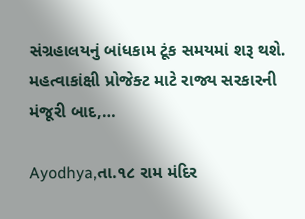સંગ્રહાલયનું બાંધકામ ટૂંક સમયમાં શરૂ થશે. મહત્વાકાંક્ષી પ્રોજેક્ટ માટે રાજ્ય સરકારની મંજૂરી બાદ,…

Ayodhya,તા.૧૮ રામ મંદિર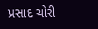પ્રસાદ ચોરી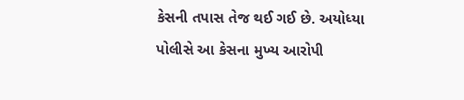કેસની તપાસ તેજ થઈ ગઈ છે. અયોધ્યા પોલીસે આ કેસના મુખ્ય આરોપી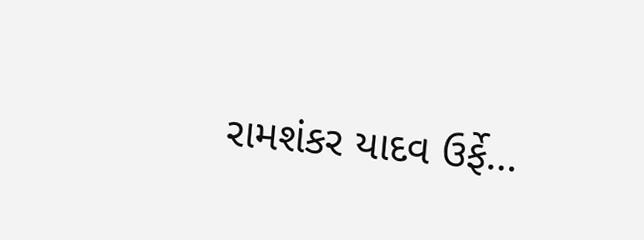રામશંકર યાદવ ઉર્ફે…